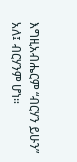እግዚአብሔርም “ብርሃን ይሁን” አለ፤ ብርሃንም ሆነ።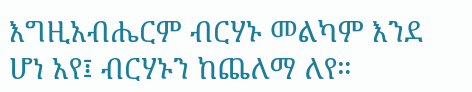እግዚአብሔርም ብርሃኑ መልካም እንደ ሆነ አየ፤ ብርሃኑን ከጨለማ ለየ።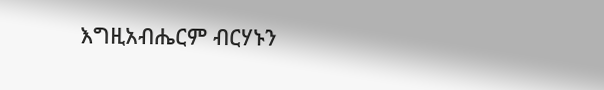እግዚአብሔርም ብርሃኑን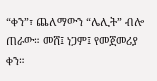“ቀን”፣ ጨለማውን “ሌሊት” ብሎ ጠራው። መሸ፤ ነጋም፤ የመጀመሪያ ቀን።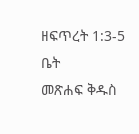ዘፍጥረት 1:3-5
ቤት
መጽሐፍ ቅዱስ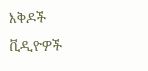እቅዶች
ቪዲዮዎች